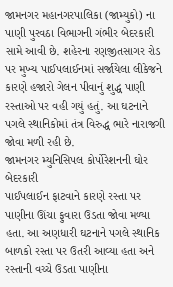જામનગર મહાનગરપાલિકા (જામ્યુકો) ના પાણી પુરવઠા વિભાગની ગંભીર બેદરકારી સામે આવી છે. શહેરના રણજીતસાગર રોડ પર મુખ્ય પાઈપલાઈનમાં સર્જાયેલા લીકેજને કારણે હજારો ગેલન પીવાનું શુદ્ધ પાણી રસ્તાઓ પર વહી ગયું હતું. આ ઘટનાને પગલે સ્થાનિકોમાં તંત્ર વિરુદ્ધ ભારે નારાજગી જોવા મળી રહી છે.
જામનગર મ્યુનિસિપલ કોર્પોરેશનની ઘોર બેદરકારી
પાઈપલાઈન ફાટવાને કારણે રસ્તા પર પાણીના ઊંચા ફુવારા ઉડતા જોવા મળ્યા હતા. આ અણધારી ઘટનાને પગલે સ્થાનિક બાળકો રસ્તા પર ઉતરી આવ્યા હતા અને રસ્તાની વચ્ચે ઉડતા પાણીના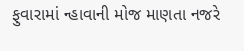ફુવારામાં ન્હાવાની મોજ માણતા નજરે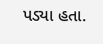પડ્યા હતા.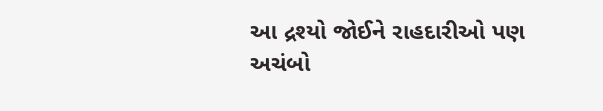આ દ્રશ્યો જોઈને રાહદારીઓ પણ અચંબો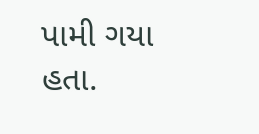પામી ગયા હતા.